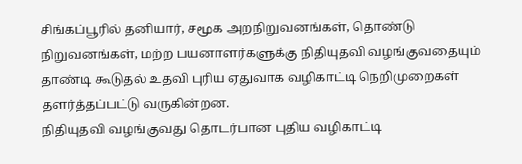சிங்கப்பூரில் தனியார், சமூக அறநிறுவனங்கள், தொண்டு நிறுவனங்கள், மற்ற பயனாளர்களுக்கு நிதியுதவி வழங்குவதையும் தாண்டி கூடுதல் உதவி புரிய ஏதுவாக வழிகாட்டி நெறிமுறைகள் தளர்த்தப்பட்டு வருகின்றன.
நிதியுதவி வழங்குவது தொடர்பான புதிய வழிகாட்டி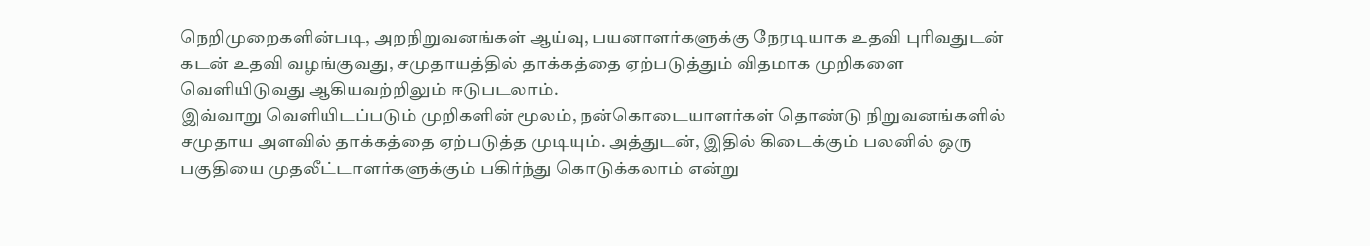நெறிமுறைகளின்படி, அறநிறுவனங்கள் ஆய்வு, பயனாளர்களுக்கு நேரடியாக உதவி புரிவதுடன் கடன் உதவி வழங்குவது, சமுதாயத்தில் தாக்கத்தை ஏற்படுத்தும் விதமாக முறிகளை வெளியிடுவது ஆகியவற்றிலும் ஈடுபடலாம்.
இவ்வாறு வெளியிடப்படும் முறிகளின் மூலம், நன்கொடையாளர்கள் தொண்டு நிறுவனங்களில் சமுதாய அளவில் தாக்கத்தை ஏற்படுத்த முடியும். அத்துடன், இதில் கிடைக்கும் பலனில் ஒரு பகுதியை முதலீட்டாளர்களுக்கும் பகிர்ந்து கொடுக்கலாம் என்று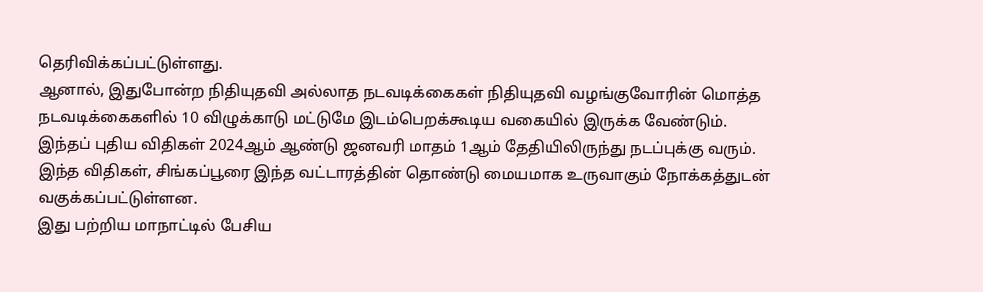தெரிவிக்கப்பட்டுள்ளது.
ஆனால், இதுபோன்ற நிதியுதவி அல்லாத நடவடிக்கைகள் நிதியுதவி வழங்குவோரின் மொத்த நடவடிக்கைகளில் 10 விழுக்காடு மட்டுமே இடம்பெறக்கூடிய வகையில் இருக்க வேண்டும்.
இந்தப் புதிய விதிகள் 2024ஆம் ஆண்டு ஜனவரி மாதம் 1ஆம் தேதியிலிருந்து நடப்புக்கு வரும். இந்த விதிகள், சிங்கப்பூரை இந்த வட்டாரத்தின் தொண்டு மையமாக உருவாகும் நோக்கத்துடன் வகுக்கப்பட்டுள்ளன.
இது பற்றிய மாநாட்டில் பேசிய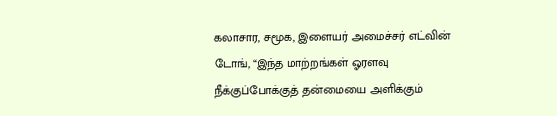கலாசார, சமூக, இளையர் அமைச்சர் எட்வின் டோங், “இந்த மாற்றங்கள் ஓரளவு நீக்குப்போக்குத் தன்மையை அளிக்கும்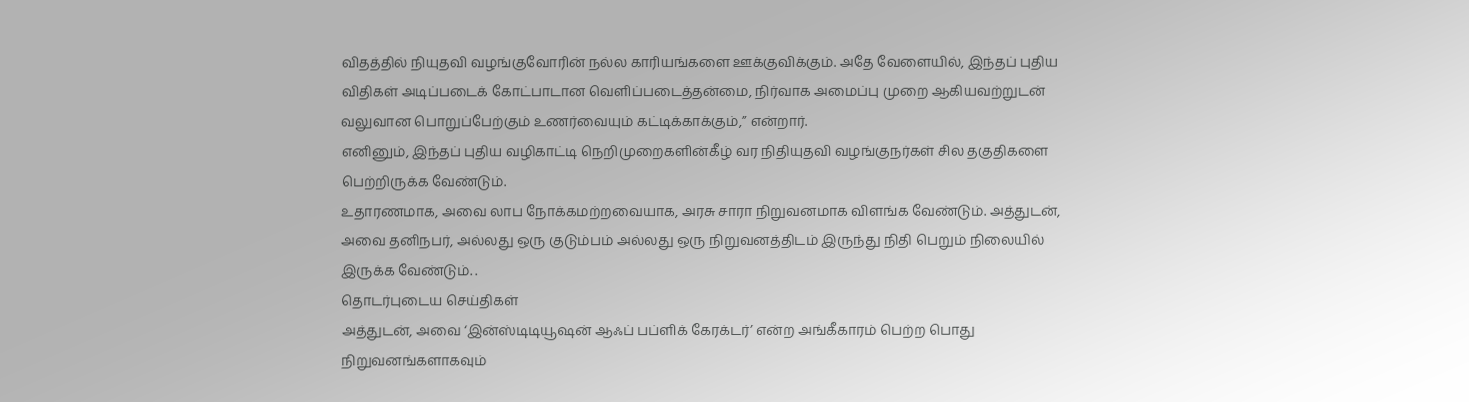விதத்தில் நியுதவி வழங்குவோரின் நல்ல காரியங்களை ஊக்குவிக்கும். அதே வேளையில், இந்தப் புதிய விதிகள் அடிப்படைக் கோட்பாடான வெளிப்படைத்தன்மை, நிர்வாக அமைப்பு முறை ஆகியவற்றுடன் வலுவான பொறுப்பேற்கும் உணர்வையும் கட்டிக்காக்கும்,” என்றார்.
எனினும், இந்தப் புதிய வழிகாட்டி நெறிமுறைகளின்கீழ் வர நிதியுதவி வழங்குநர்கள் சில தகுதிகளை பெற்றிருக்க வேண்டும்.
உதாரணமாக, அவை லாப நோக்கமற்றவையாக, அரசு சாரா நிறுவனமாக விளங்க வேண்டும். அத்துடன், அவை தனிநபர், அல்லது ஒரு குடும்பம் அல்லது ஒரு நிறுவனத்திடம் இருந்து நிதி பெறும் நிலையில் இருக்க வேண்டும். .
தொடர்புடைய செய்திகள்
அத்துடன், அவை ‘இன்ஸ்டிடியூஷன் ஆஃப் பப்ளிக் கேரக்டர்’ என்ற அங்கீகாரம் பெற்ற பொது நிறுவனங்களாகவும்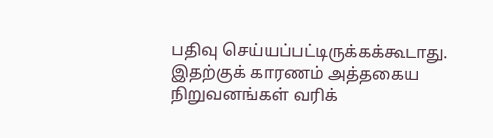பதிவு செய்யப்பட்டிருக்கக்கூடாது. இதற்குக் காரணம் அத்தகைய நிறுவனங்கள் வரிக்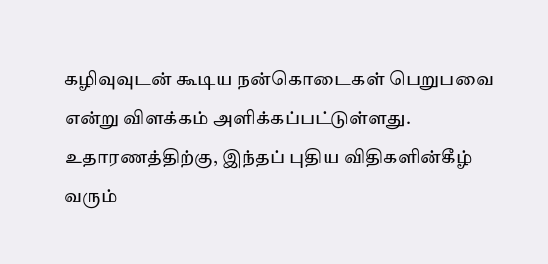கழிவுவுடன் கூடிய நன்கொடைகள் பெறுபவை என்று விளக்கம் அளிக்கப்பட்டுள்ளது.
உதாரணத்திற்கு, இந்தப் புதிய விதிகளின்கீழ் வரும்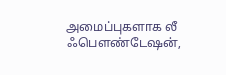அமைப்புகளாக லீ ஃபௌண்டேஷன்,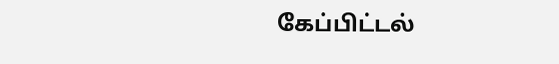கேப்பிட்டல்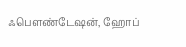ஃபௌண்டேஷன், ஹோப்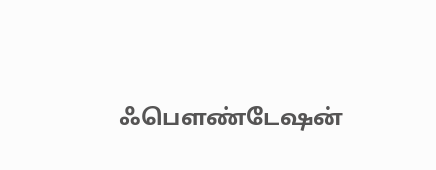ஃபௌண்டேஷன்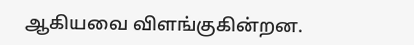ஆகியவை விளங்குகின்றன.